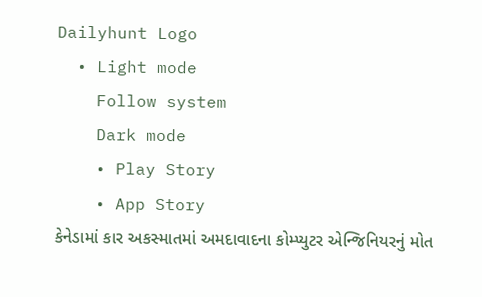Dailyhunt Logo
  • Light mode
    Follow system
    Dark mode
    • Play Story
    • App Story
કેનેડામાં કાર અકસ્માતમાં અમદાવાદના કોમ્પ્યુટર એન્જિનિયરનું મોત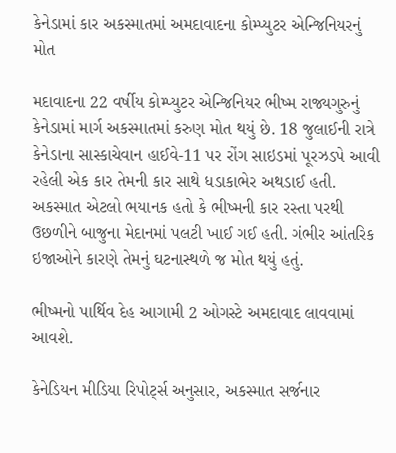કેનેડામાં કાર અકસ્માતમાં અમદાવાદના કોમ્પ્યુટર એન્જિનિયરનું મોત

મદાવાદના 22 વર્ષીય કોમ્પ્યુટર એન્જિનિયર ભીષ્મ રાજ્યગુરુનું કેનેડામાં માર્ગ અકસ્માતમાં કરુણ મોત થયું છે. 18 જુલાઈની રાત્રે કેનેડાના સાસ્કાચેવાન હાઈવે-11 પર રોંગ સાઇડમાં પૂરઝડપે આવી રહેલી એક કાર તેમની કાર સાથે ધડાકાભેર અથડાઈ હતી. અકસ્માત એટલો ભયાનક હતો કે ભીષ્મની કાર રસ્તા પરથી ઉછળીને બાજુના મેદાનમાં પલટી ખાઈ ગઈ હતી. ગંભીર આંતરિક ઇજાઓને કારણે તેમનું ઘટનાસ્થળે જ મોત થયું હતું.

ભીષ્મનો પાર્થિવ દેહ આગામી 2 ઓગસ્ટે અમદાવાદ લાવવામાં આવશે.

કેનેડિયન મીડિયા રિપોર્ટ્સ અનુસાર, અકસ્માત સર્જનાર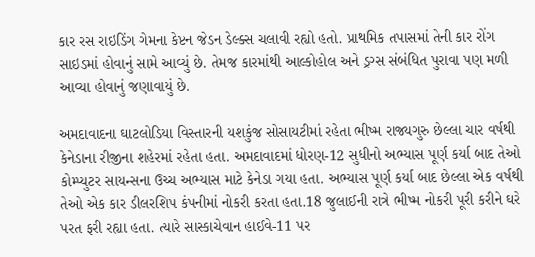કાર રસ રાઇડિંગ ગેમના કેપ્ટન જેડન ડેલ્ક્સ ચલાવી રહ્યો હતો. પ્રાથમિક તપાસમાં તેની કાર રોંગ સાઇડમાં હોવાનું સામે આવ્યું છે. તેમજ કારમાંથી આલ્કોહોલ અને ડ્રગ્સ સંબંધિત પુરાવા પણ મળી આવ્યા હોવાનું જણાવાયું છે.

અમદાવાદના ઘાટલોડિયા વિસ્તારની યશકુંજ સોસાયટીમાં રહેતા ભીષ્મ રાજ્યગુરુ છેલ્લા ચાર વર્ષથી કેનેડાના રીજીના શહેરમાં રહેતા હતા. અમદાવાદમાં ધોરણ-12 સુધીનો અભ્યાસ પૂર્ણ કર્યા બાદ તેઓ કોમ્પ્યુટર સાયન્સના ઉચ્ચ અભ્યાસ માટે કેનેડા ગયા હતા. અભ્યાસ પૂર્ણ કર્યા બાદ છેલ્લા એક વર્ષથી તેઓ એક કાર ડીલરશિપ કંપનીમાં નોકરી કરતા હતા.18 જુલાઈની રાત્રે ભીષ્મ નોકરી પૂરી કરીને ઘરે પરત ફરી રહ્યા હતા. ત્યારે સાસ્કાચેવાન હાઈવે-11 પર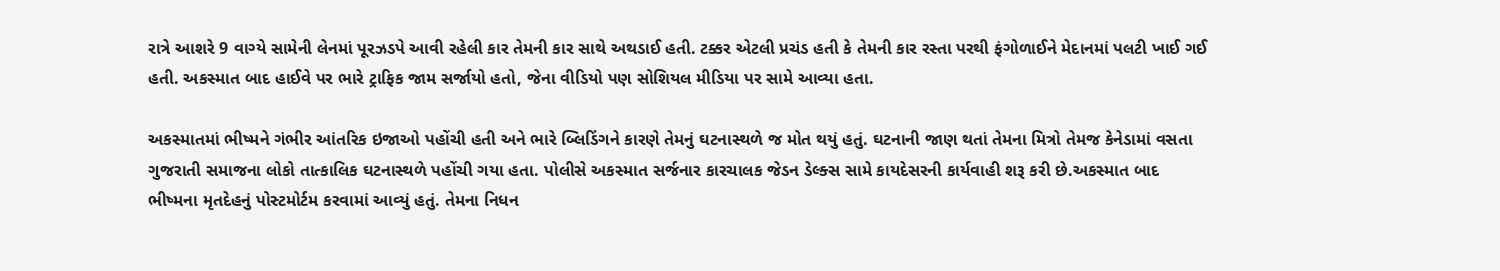રાત્રે આશરે 9 વાગ્યે સામેની લેનમાં પૂરઝડપે આવી રહેલી કાર તેમની કાર સાથે અથડાઈ હતી. ટક્કર એટલી પ્રચંડ હતી કે તેમની કાર રસ્તા પરથી ફંગોળાઈને મેદાનમાં પલટી ખાઈ ગઈ હતી. અકસ્માત બાદ હાઈવે પર ભારે ટ્રાફિક જામ સર્જાયો હતો, જેના વીડિયો પણ સોશિયલ મીડિયા પર સામે આવ્યા હતા.

અકસ્માતમાં ભીષ્મને ગંભીર આંતરિક ઇજાઓ પહોંચી હતી અને ભારે બ્લિડિંગને કારણે તેમનું ઘટનાસ્થળે જ મોત થયું હતું. ઘટનાની જાણ થતાં તેમના મિત્રો તેમજ કેનેડામાં વસતા ગુજરાતી સમાજના લોકો તાત્કાલિક ઘટનાસ્થળે પહોંચી ગયા હતા. પોલીસે અકસ્માત સર્જનાર કારચાલક જેડન ડેલ્ક્સ સામે કાયદેસરની કાર્યવાહી શરૂ કરી છે.અકસ્માત બાદ ભીષ્મના મૃતદેહનું પોસ્ટમોર્ટમ કરવામાં આવ્યું હતું. તેમના નિધન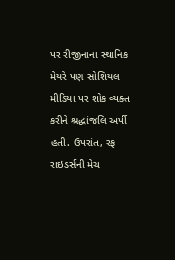પર રીજીનાના સ્થાનિક મેયરે પણ સોશિયલ મીડિયા પર શોક વ્યક્ત કરીને શ્રદ્ધાંજલિ અર્પી હતી. ઉપરાંત, રફ રાઇડર્સની મેચ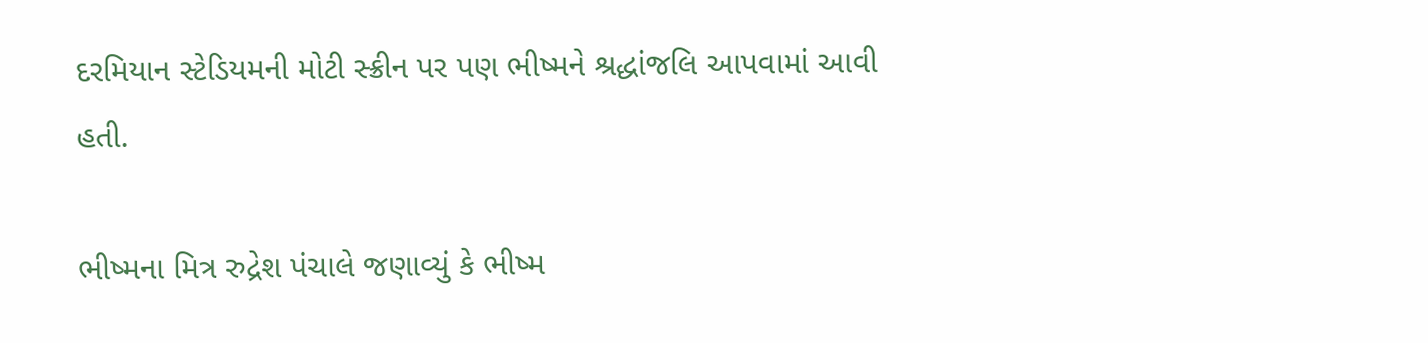દરમિયાન સ્ટેડિયમની મોટી સ્ક્રીન પર પણ ભીષ્મને શ્રદ્ધાંજલિ આપવામાં આવી હતી.

ભીષ્મના મિત્ર રુદ્રેશ પંચાલે જણાવ્યું કે ભીષ્મ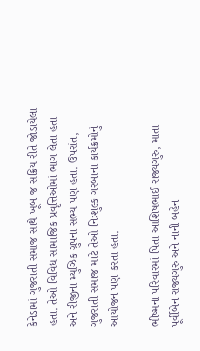કેનેડામાં ગુજરાતી સમાજ સાથે ખૂબ જ સક્રિય રીતે જોડાયેલા હતા. તેઓ વિવિધ સામાજિક પ્રવૃત્તિઓમાં ભાગ લેતા હતા અને રીજીના મ્યુઝિક ગ્રુપના સભ્ય પણ હતા. ઉપરાંત, ગુજરાતી સમાજ માટે તેઓ નિઃશુલ્ક ગરબાના કાર્યક્રમોનું આયોજન પણ કરતા હતા.

ભીષ્મના પરિવારમાં પિતા આશિષભાઈ રાજ્યગુરુ, માતા પૂર્વીબેન રાજ્યગુરુ અને નાની બહેન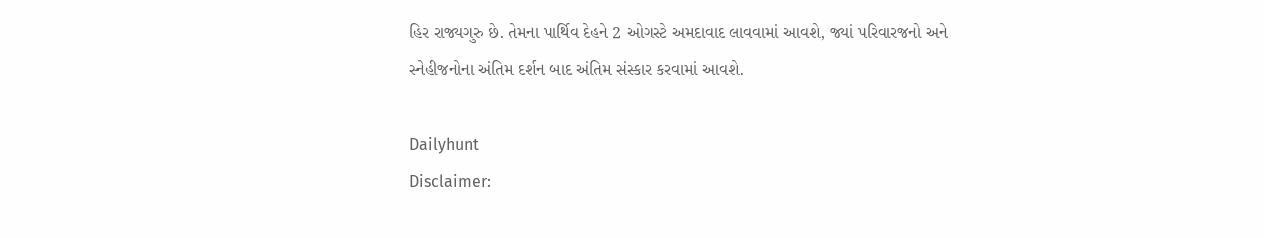હિર રાજ્યગુરુ છે. તેમના પાર્થિવ દેહને 2 ઓગસ્ટે અમદાવાદ લાવવામાં આવશે, જ્યાં પરિવારજનો અને સ્નેહીજનોના અંતિમ દર્શન બાદ અંતિમ સંસ્કાર કરવામાં આવશે.

Dailyhunt
Disclaimer: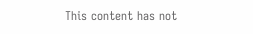This content has not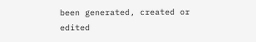been generated, created or edited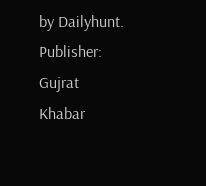by Dailyhunt. Publisher: Gujrat Khabar